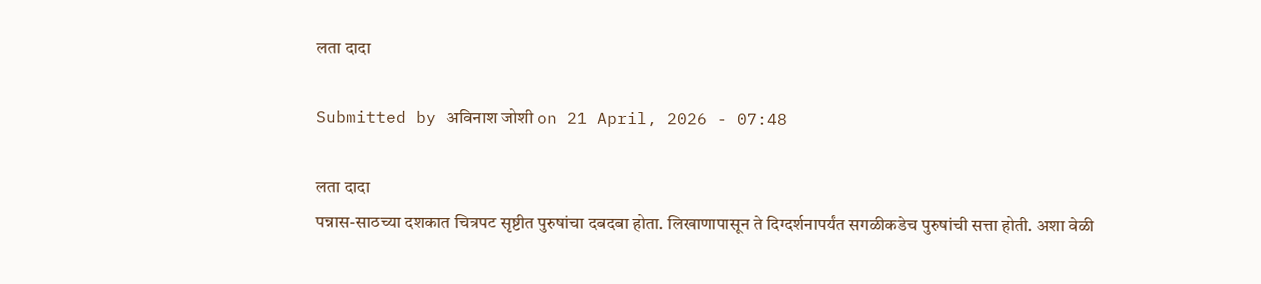लता दादा

Submitted by अविनाश जोशी on 21 April, 2026 - 07:48

लता दादा
पन्नास-साठच्या दशकात चित्रपट सृष्टीत पुरुषांचा दबदबा होता. लिखाणापासून ते दिग्दर्शनापर्यंत सगळीकडेच पुरुषांची सत्ता होती. अशा वेळी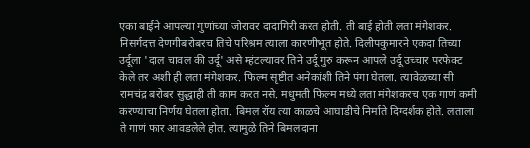एका बाईने आपल्या गुणांच्या जोरावर दादागिरी करत होती. ती बाई होती लता मंगेशकर. निसर्गदत्त देणगीबरोबरच तिचे परिश्रम त्याला कारणीभूत होते. दिलीपकुमारने एकदा तिच्या उर्दूला 'दाल चावल की उर्दू' असे म्हंटल्यावर तिने उर्दू गुरु करून आपले उर्दू उच्चार परफेक्ट केले तर अशी ही लता मंगेशकर. फिल्म सृष्टीत अनेकांशी तिने पंगा घेतला. त्यावेळच्या सी रामचंद्र बरोबर सुद्धाही ती काम करत नसे. मधुमती फिल्म मध्ये लता मंगेशकरच एक गाणं कमी करण्याचा निर्णय घेतला होता. बिमल रॉय त्या काळचे आघाडीचे निर्माते दिग्दर्शक होते. लताला ते गाणं फार आवडलेले होत. त्यामुळे तिने बिमलदाना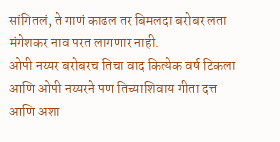सांगितलं, ते गाणं काढल तर बिमलदा बरोबर लता मंगेशकर नाव परत लागणार नाही.
ओपी नय्यर बरोबरच तिचा वाद कित्येक वर्ष टिकला आणि ओपी नय्यरने पण तिच्याशिवाय गीता दत्त आणि अशा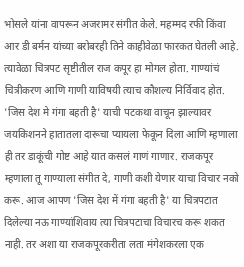भोसले यांना वापरून अजरामर संगीत केले. महम्मद रफी किंवा आर डी बर्मन यांच्या बरोबरही तिने काहीवेळा फारकत घेतली आहे.
त्यावेळा चित्रपट सृष्टीतील राज कपूर हा मोगल होता. गाण्यांचं चित्रीकरण आणि गाणी याविषयी त्याच कौशल्य निर्विवाद होत. 'जिस देश मे गंगा बहती है' याची पटकथा वाचून झाल्यावर जयकिशनने हातातला दारूचा प्यायला फेकून दिला आणि म्हणाला ही तर डाकूंची गोष्ट आहे यात कसलं गाणं गाणार. राजकपूर म्हणाला तू गाण्याला संगीत दे, गाणी कशी येणार याचा विचार नको करू. आज आपण 'जिस देश में गंगा बहती है' या चित्रपटात दिलेल्या नऊ गाण्यांशिवाय त्या चित्रपटाचा विचारच करू शकत नाही. तर अशा या राजकपूरकरीता लता मंगेशकरला एक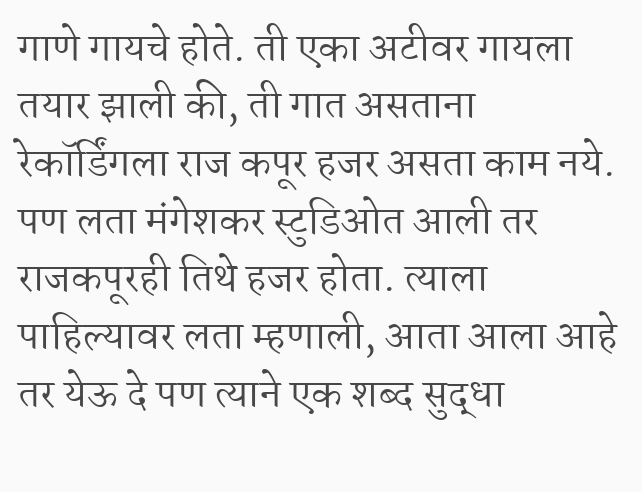गाणे गायचे होते. ती एका अटीवर गायला तयार झाली की, ती गात असताना रेकॉर्डिंगला राज कपूर हजर असता काम नये. पण लता मंगेशकर स्टुडिओत आली तर राजकपूरही तिथे हजर होता. त्याला पाहिल्यावर लता म्हणाली, आता आला आहे तर येऊ दे पण त्याने एक शब्द सुद्धा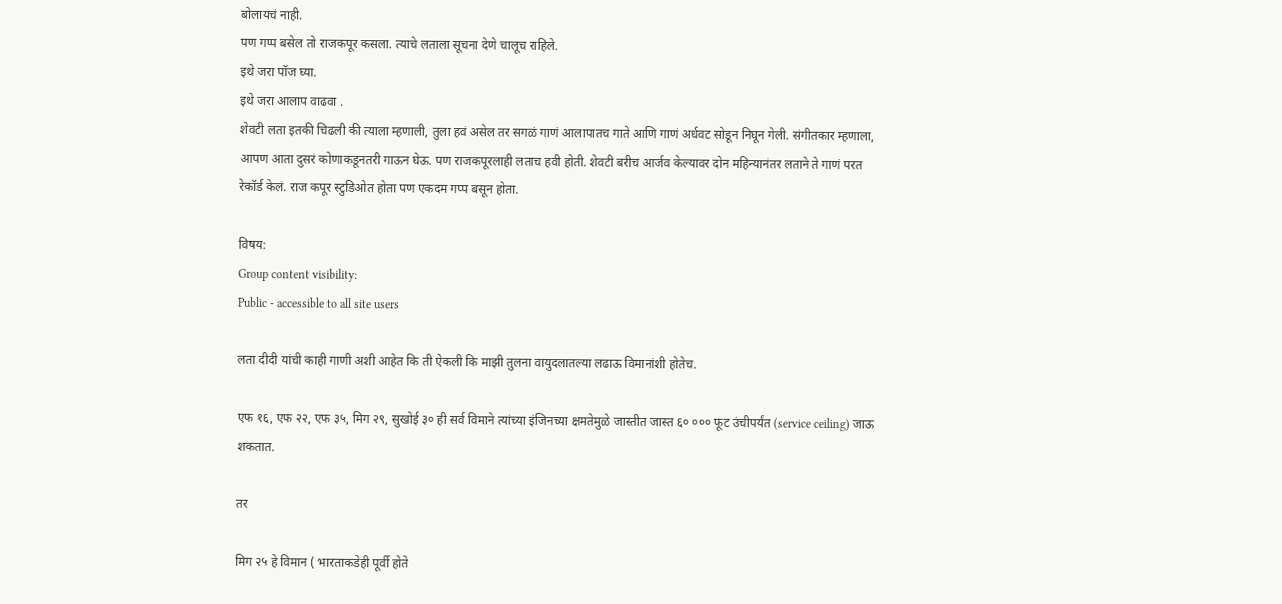बोलायचं नाही.
पण गप्प बसेल तो राजकपूर कसला. त्याचे लताला सूचना देणे चालूच राहिले.
इथे जरा पॉज घ्या.
इथे जरा आलाप वाढवा .
शेवटी लता इतकी चिढली की त्याला म्हणाली, तुला हवं असेल तर सगळं गाणं आलापातच गाते आणि गाणं अर्धवट सोडून निघून गेली. संगीतकार म्हणाला, आपण आता दुसरं कोणाकडूनतरी गाऊन घेऊ. पण राजकपूरलाही लताच हवी होती. शेवटी बरीच आर्जव केल्यावर दोन महिन्यानंतर लताने ते गाणं परत रेकॉर्ड केलं. राज कपूर स्टुडिओत होता पण एकदम गप्प बसून होता.

विषय:
Group content visibility:
Public - accessible to all site users

लता दीदी यांची काही गाणी अशी आहेत कि ती ऐकली कि माझी तुलना वायुदलातल्या लढाऊ विमानांशी होतेच.

एफ १६, एफ २२, एफ ३५, मिग २९, सुखोई ३० ही सर्व विमाने त्यांच्या इंजिनच्या क्षमतेमुळे जास्तीत जास्त ६० ००० फूट उंचीपर्यंत (service ceiling) जाऊ शकतात.

तर

मिग २५ हे विमान ( भारताकडेही पूर्वी होते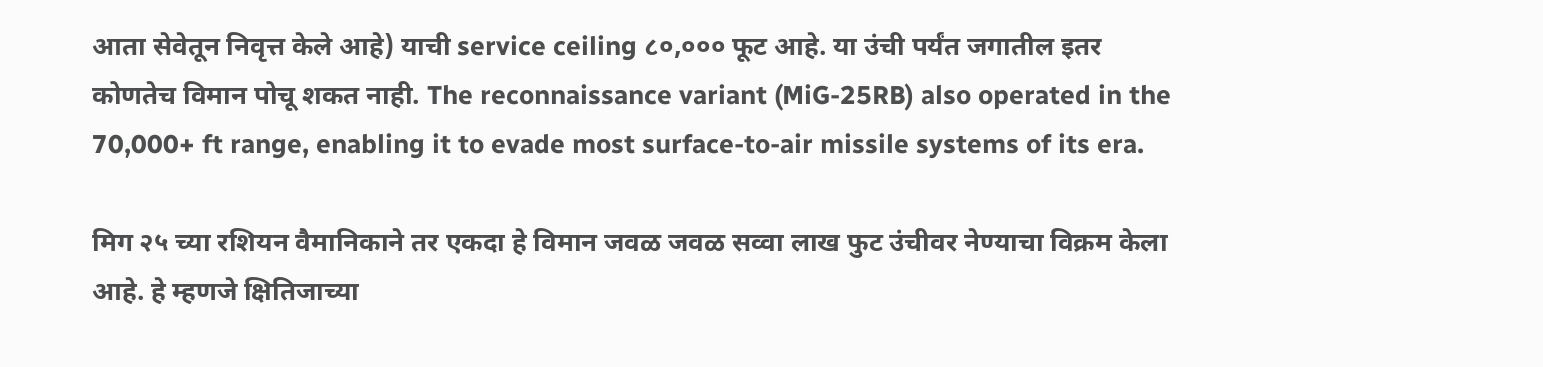आता सेवेतून निवृत्त केले आहे) याची service ceiling ८०,००० फूट आहे. या उंची पर्यंत जगातील इतर कोणतेच विमान पोचू शकत नाही. The reconnaissance variant (MiG-25RB) also operated in the 70,000+ ft range, enabling it to evade most surface-to-air missile systems of its era.

मिग २५ च्या रशियन वैमानिकाने तर एकदा हे विमान जवळ जवळ सव्वा लाख फुट उंचीवर नेण्याचा विक्रम केला आहे. हे म्हणजे क्षितिजाच्या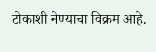टोकाशी नेण्याचा विक्रम आहे.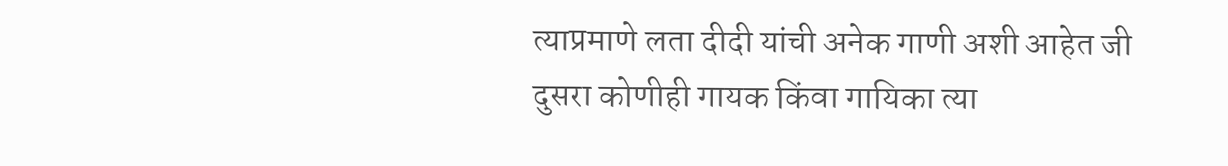त्याप्रमाणे लता दीदी यांची अनेक गाणी अशी आहेत जी दुसरा कोणीही गायक किंवा गायिका त्या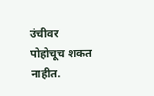उंचीवर पोहोचूच शकत नाहीत.